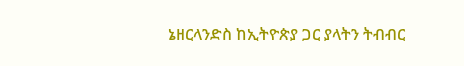ኔዘርላንድስ ከኢትዮጵያ ጋር ያላትን ትብብር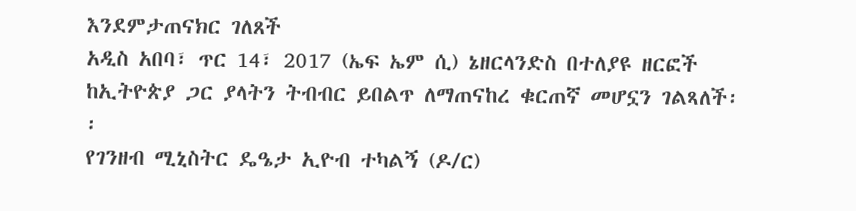እንደምታጠናክር ገለጸች
አዲስ አበባ፣ ጥር 14፣ 2017 (ኤፍ ኤም ሲ) ኔዘርላንድስ በተለያዩ ዘርፎች ከኢትዮጵያ ጋር ያላትን ትብብር ይበልጥ ለማጠናከረ ቁርጠኛ መሆኗን ገልጻለች፡፡
የገንዘብ ሚኒስትር ዴዔታ ኢዮብ ተካልኝ (ዶ/ር)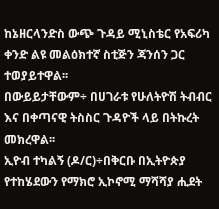ከኔዘርላንድስ ውጭ ጉዳይ ሚኒስቴር የአፍሪካ ቀንድ ልዩ መልዕክተኛ ስቲጅን ጃንሰን ጋር ተወያይተዋል፡፡
በውይይታቸውም÷ በሀገራቱ የሁለትዮሽ ትብብር እና በቀጣናዊ ትስስር ጉዳዮች ላይ በትኩረት መክረዋል፡፡
ኢዮብ ተካልኝ (ዶ/ር)÷በቅርቡ በኢትዮጵያ የተከሄደውን የማክሮ ኢኮኖሚ ማሻሻያ ሒደት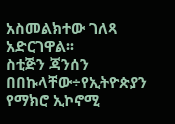አስመልክተው ገለጻ አድርገዋል፡፡
ስቲጅን ጃንሰን በበኩላቸው÷የኢትዮጵያን የማክሮ ኢኮኖሚ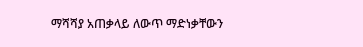ማሻሻያ አጠቃላይ ለውጥ ማድነቃቸውን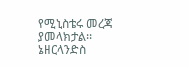የሚኒስቴሩ መረጃ ያመላክታል፡፡
ኔዘርላንድስ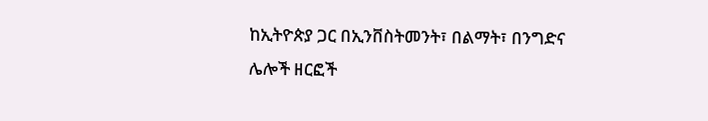ከኢትዮጵያ ጋር በኢንቨስትመንት፣ በልማት፣ በንግድና ሌሎች ዘርፎች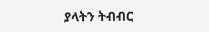ያላትን ትብብር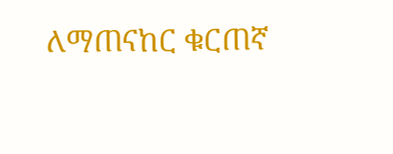ለማጠናከር ቁርጠኛ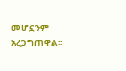መሆኗንም አረጋግጠዋል፡፡